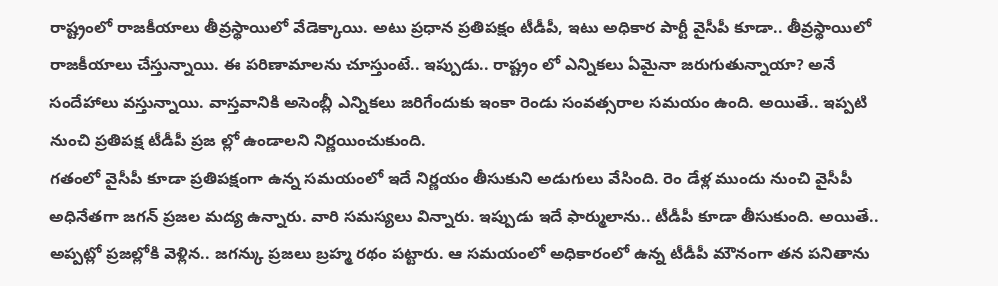రాష్ట్రంలో రాజకీయాలు తీవ్రస్థాయిలో వేడెక్కాయి. అటు ప్రధాన ప్రతిపక్షం టీడీపీ, ఇటు అధికార పార్టీ వైసీపీ కూడా.. తీవ్రస్థాయిలో రాజకీయాలు చేస్తున్నాయి. ఈ పరిణామాలను చూస్తుంటే.. ఇప్పుడు.. రాష్ట్రం లో ఎన్నికలు ఏమైనా జరుగుతున్నాయా? అనే సందేహాలు వస్తున్నాయి. వాస్తవానికి అసెంబ్లీ ఎన్నికలు జరిగేందుకు ఇంకా రెండు సంవత్సరాల సమయం ఉంది. అయితే.. ఇప్పటి నుంచి ప్రతిపక్ష టీడీపీ ప్రజ ల్లో ఉండాలని నిర్ణయించుకుంది.
గతంలో వైసీపీ కూడా ప్రతిపక్షంగా ఉన్న సమయంలో ఇదే నిర్ణయం తీసుకుని అడుగులు వేసింది. రెం డేళ్ల ముందు నుంచి వైసీపీ అధినేతగా జగన్ ప్రజల మద్య ఉన్నారు. వారి సమస్యలు విన్నారు. ఇప్పుడు ఇదే ఫార్ములాను.. టీడీపీ కూడా తీసుకుంది. అయితే.. అప్పట్లో ప్రజల్లోకి వెళ్లిన.. జగన్కు ప్రజలు బ్రహ్మ రథం పట్టారు. ఆ సమయంలో అధికారంలో ఉన్న టీడీపీ మౌనంగా తన పనితాను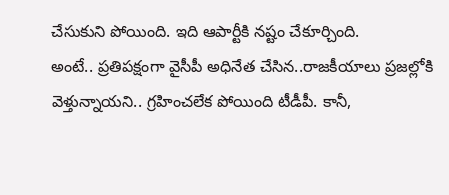చేసుకుని పోయింది. ఇది ఆపార్టీకి నష్టం చేకూర్చింది.
అంటే.. ప్రతిపక్షంగా వైసీపీ అధినేత చేసిన..రాజకీయాలు ప్రజల్లోకి వెళ్తున్నాయని.. గ్రహించలేక పోయింది టీడీపీ. కానీ,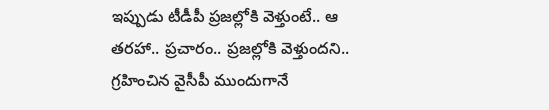ఇప్పుడు టీడీపీ ప్రజల్లోకి వెళ్తుంటే.. ఆ తరహా.. ప్రచారం.. ప్రజల్లోకి వెళ్తుందని.. గ్రహించిన వైసీపీ ముందుగానే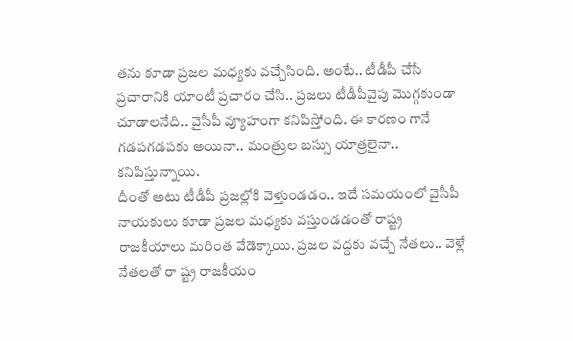తను కూడా ప్రజల మధ్యకు వచ్చేసింది. అంటే.. టీడీపీ చేసే ప్రచారానికి యాంటీ ప్రచారం చేసి.. ప్రజలు టీడీపీవైపు మొగ్గకుండా చూడాలనేది.. వైసీపీ వ్యూహంగా కనిపిస్తోంది. ఈ కారణం గానే గడపగడపకు అయినా.. మంత్రుల బస్సు యాత్రలైనా.. కనిపిస్తున్నాయి.
దీంతో అటు టీడీపీ ప్రజల్లోకి వెళ్తుండడం.. ఇదే సమయంలో వైసీపీ నాయకులు కూడా ప్రజల మధ్యకు వస్తుండడంతో రాష్ట్ర రాజకీయాలు మరింత వేడెక్కాయి. ప్రజల వద్దకు వచ్చే నేతలు.. వెళ్లే నేతలతో రా ష్ట్ర రాజకీయం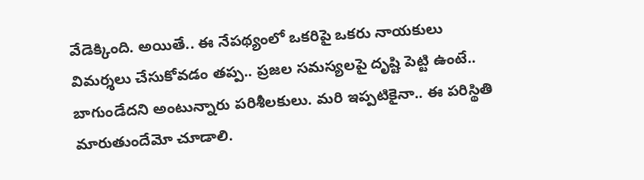వేడెక్కింది. అయితే.. ఈ నేపథ్యంలో ఒకరిపై ఒకరు నాయకులు విమర్శలు చేసుకోవడం తప్ప.. ప్రజల సమస్యలపై దృష్టి పెట్టి ఉంటే.. బాగుండేదని అంటున్నారు పరిశీలకులు. మరి ఇప్పటికైనా.. ఈ పరిస్థితి మారుతుందేమో చూడాలి.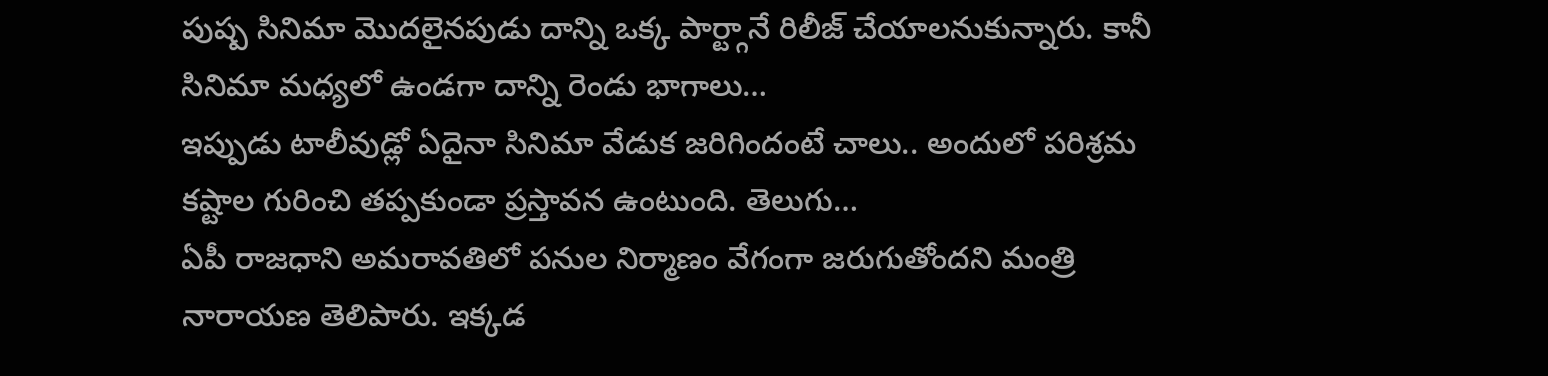పుష్ప సినిమా మొదలైనపుడు దాన్ని ఒక్క పార్ట్గానే రిలీజ్ చేయాలనుకున్నారు. కానీ సినిమా మధ్యలో ఉండగా దాన్ని రెండు భాగాలు…
ఇప్పుడు టాలీవుడ్లో ఏదైనా సినిమా వేడుక జరిగిందంటే చాలు.. అందులో పరిశ్రమ కష్టాల గురించి తప్పకుండా ప్రస్తావన ఉంటుంది. తెలుగు…
ఏపీ రాజధాని అమరావతిలో పనుల నిర్మాణం వేగంగా జరుగుతోందని మంత్రి నారాయణ తెలిపారు. ఇక్కడ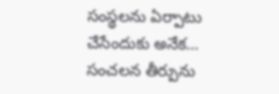సంస్థలను ఏర్పాటు చేసేందుకు అనేక…
సంచలన తీర్పును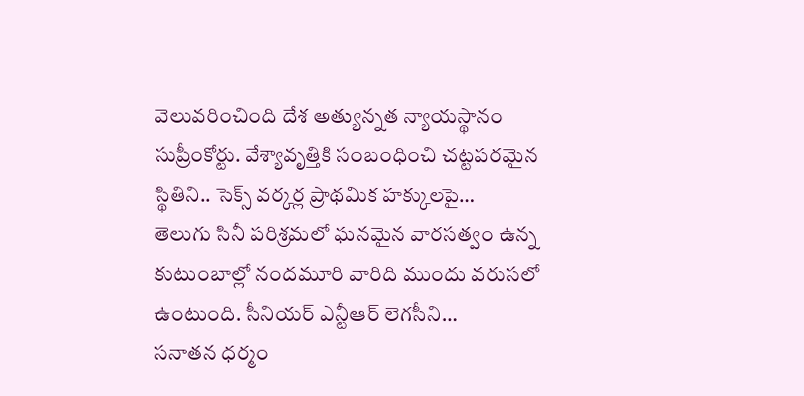వెలువరించింది దేశ అత్యున్నత న్యాయస్థానం సుప్రీంకోర్టు. వేశ్యావృత్తికి సంబంధించి చట్టపరమైన స్థితిని.. సెక్స్ వర్కర్ల ప్రాథమిక హక్కులపై…
తెలుగు సినీ పరిశ్రమలో ఘనమైన వారసత్వం ఉన్న కుటుంబాల్లో నందమూరి వారిది ముందు వరుసలో ఉంటుంది. సీనియర్ ఎన్టీఆర్ లెగసీని…
సనాతన ధర్మం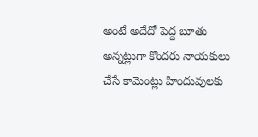అంటే అదేదో పెద్ద బూతు అన్నట్లుగా కొందరు నాయకులు చేసే కామెంట్లు హిందువులకు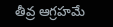తీవ్ర ఆగ్రహమే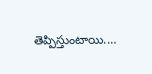తెప్పిస్తుంటాయి.…